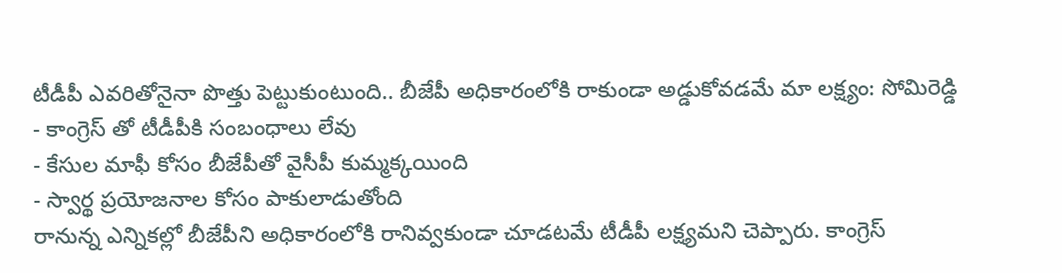టీడీపీ ఎవరితోనైనా పొత్తు పెట్టుకుంటుంది.. బీజేపీ అధికారంలోకి రాకుండా అడ్డుకోవడమే మా లక్ష్యం: సోమిరెడ్డి
- కాంగ్రెస్ తో టీడీపీకి సంబంధాలు లేవు
- కేసుల మాఫీ కోసం బీజేపీతో వైసీపీ కుమ్మక్కయింది
- స్వార్థ ప్రయోజనాల కోసం పాకులాడుతోంది
రానున్న ఎన్నికల్లో బీజేపీని అధికారంలోకి రానివ్వకుండా చూడటమే టీడీపీ లక్ష్యమని చెప్పారు. కాంగ్రెస్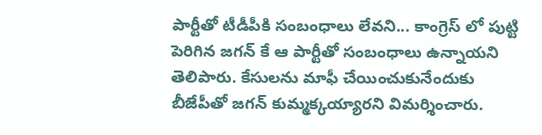పార్టీతో టీడీపీకి సంబంధాలు లేవని... కాంగ్రెస్ లో పుట్టి పెరిగిన జగన్ కే ఆ పార్టీతో సంబంధాలు ఉన్నాయని తెలిపారు. కేసులను మాఫీ చేయించుకునేందుకు బీజేపీతో జగన్ కుమ్మక్కయ్యారని విమర్శించారు.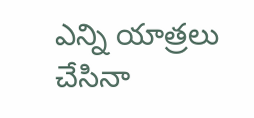ఎన్ని యాత్రలు చేసినా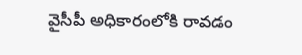వైసీపీ అధికారంలోకి రావడం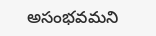అసంభవమని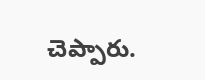చెప్పారు.